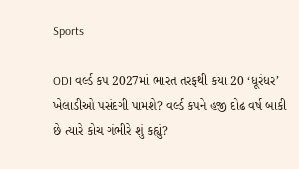Sports

ODI વર્લ્ડ કપ 2027માં ભારત તરફથી કયા 20 ‘ધૂરંધર’ ખેલાડીઓ પસંદગી પામશે? વર્લ્ડ કપને હજી દોઢ વર્ષ બાકી છે ત્યારે કોચ ગંભીરે શું કહ્યું?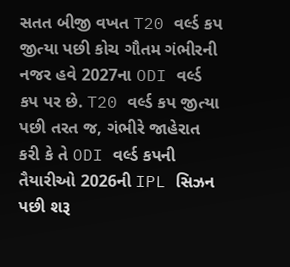સતત બીજી વખત T20 વર્લ્ડ કપ જીત્યા પછી કોચ ગૌતમ ગંભીરની નજર હવે 2027ના ODI વર્લ્ડ કપ પર છે. T20 વર્લ્ડ કપ જીત્યા પછી તરત જ, ગંભીરે જાહેરાત કરી કે તે ODI વર્લ્ડ કપની તૈયારીઓ 2026ની IPL સિઝન પછી શરૂ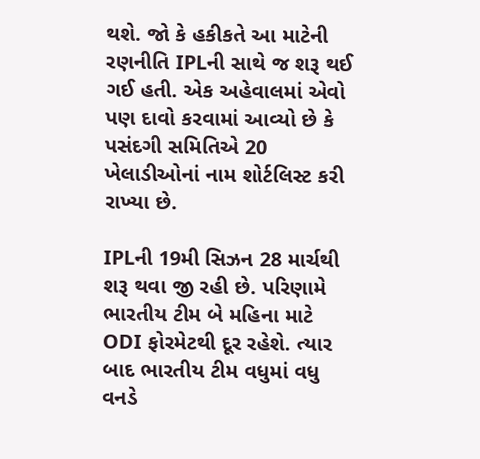થશે. જો કે હકીકતે આ માટેની રણનીતિ IPLની સાથે જ શરૂ થઈ ગઈ હતી. એક અહેવાલમાં એવો પણ દાવો કરવામાં આવ્યો છે કે પસંદગી સમિતિએ 20 ખેલાડીઓનાં નામ શોર્ટલિસ્ટ કરી રાખ્યા છે.

IPLની 19મી સિઝન 28 માર્ચથી શરૂ થવા જી રહી છે. પરિણામે ભારતીય ટીમ બે મહિના માટે ODI ફોરમેટથી દૂર રહેશે. ત્યાર બાદ ભારતીય ટીમ વધુમાં વધુ વનડે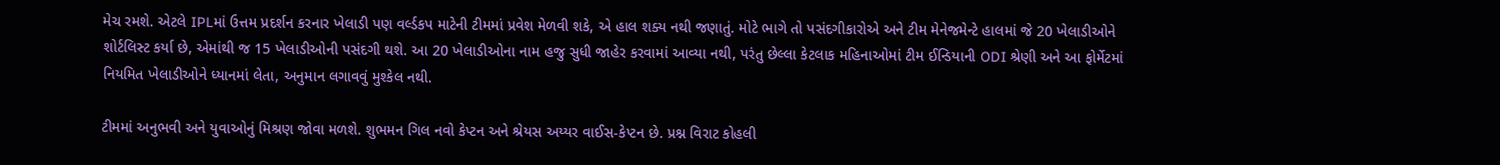મેચ રમશે. એટલે IPLમાં ઉત્તમ પ્રદર્શન કરનાર ખેલાડી પણ વર્લ્ડકપ માટેની ટીમમાં પ્રવેશ મેળવી શકે, એ હાલ શક્ય નથી જણાતું. મોટે ભાગે તો પસંદગીકારોએ અને ટીમ મેનેજમેન્ટે હાલમાં જે 20 ખેલાડીઓને શોર્ટલિસ્ટ કર્યા છે, એમાંથી જ 15 ખેલાડીઓની પસંદગી થશે. આ 20 ખેલાડીઓના નામ હજુ સુધી જાહેર કરવામાં આવ્યા નથી, પરંતુ છેલ્લા કેટલાક મહિનાઓમાં ટીમ ઈન્ડિયાની ODI શ્રેણી અને આ ફોર્મેટમાં નિયમિત ખેલાડીઓને ધ્યાનમાં લેતા, અનુમાન લગાવવું મુશ્કેલ નથી.

ટીમમાં અનુભવી અને યુવાઓનું મિશ્રણ જોવા મળશે. શુભમન ગિલ નવો કેપ્ટન અને શ્રેયસ અય્યર વાઈસ-કેપ્ટન છે. પ્રશ્ન વિરાટ કોહલી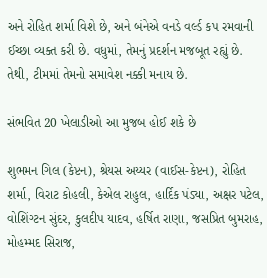અને રોહિત શર્મા વિશે છે, અને બંનેએ વનડે વર્લ્ડ કપ રમવાની ઈચ્છા વ્યક્ત કરી છે. વધુમાં, તેમનું પ્રદર્શન મજબૂત રહ્યું છે. તેથી, ટીમમાં તેમનો સમાવેશ નક્કી મનાય છે.

સંભવિત 20 ખેલાડીઓ આ મુજબ હોઈ શકે છે

શુભમન ગિલ (કેપ્ટન), શ્રેયસ અય્યર (વાઈસ-કેપ્ટન), રોહિત શર્મા, વિરાટ કોહલી, કેએલ રાહુલ, હાર્દિક પંડ્યા, અક્ષર પટેલ, વોશિંગ્ટન સુંદર, કુલદીપ યાદવ, હર્ષિત રાણા, જસપ્રિત બુમરાહ, મોહમ્મદ સિરાજ,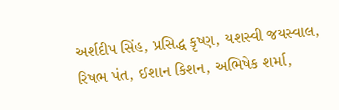અર્શદીપ સિંહ, પ્રસિદ્ધ કૃષ્ણ, યશસ્વી જયસ્વાલ, રિષભ પંત, ઈશાન કિશન, અભિષેક શર્મા,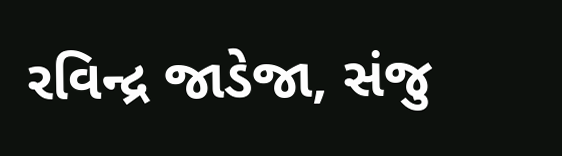રવિન્દ્ર જાડેજા, સંજુ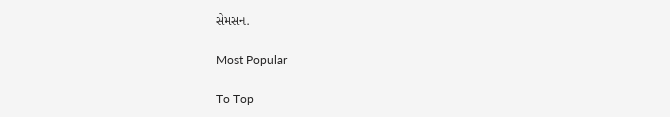સેમસન.

Most Popular

To Top